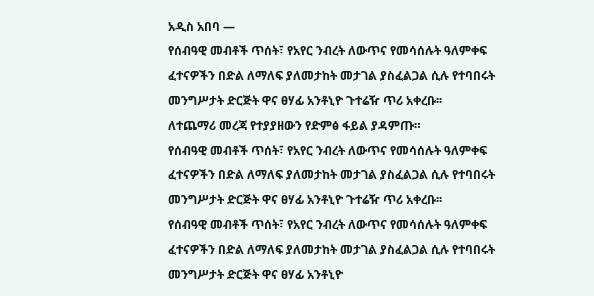አዲስ አበባ —
የሰብዓዊ መብቶች ጥሰት፣ የአየር ንብረት ለውጥና የመሳሰሉት ዓለምቀፍ ፈተናዎችን በድል ለማለፍ ያለመታከት መታገል ያስፈልጋል ሲሉ የተባበሩት መንግሥታት ድርጅት ዋና ፀሃፊ አንቶኒዮ ጉተሬዥ ጥሪ አቀረቡ፡፡
ለተጨማሪ መረጃ የተያያዘውን የድምፅ ፋይል ያዳምጡ።
የሰብዓዊ መብቶች ጥሰት፣ የአየር ንብረት ለውጥና የመሳሰሉት ዓለምቀፍ ፈተናዎችን በድል ለማለፍ ያለመታከት መታገል ያስፈልጋል ሲሉ የተባበሩት መንግሥታት ድርጅት ዋና ፀሃፊ አንቶኒዮ ጉተሬዥ ጥሪ አቀረቡ፡፡
የሰብዓዊ መብቶች ጥሰት፣ የአየር ንብረት ለውጥና የመሳሰሉት ዓለምቀፍ ፈተናዎችን በድል ለማለፍ ያለመታከት መታገል ያስፈልጋል ሲሉ የተባበሩት መንግሥታት ድርጅት ዋና ፀሃፊ አንቶኒዮ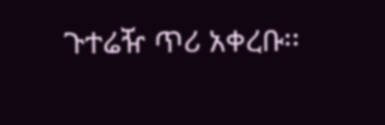ጉተሬዥ ጥሪ አቀረቡ፡፡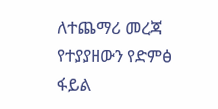ለተጨማሪ መረጃ የተያያዘውን የድምፅ ፋይል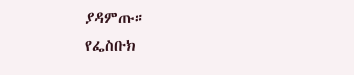ያዳምጡ።
የፌስቡክ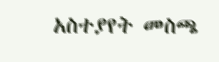አስተያየት መስጫ